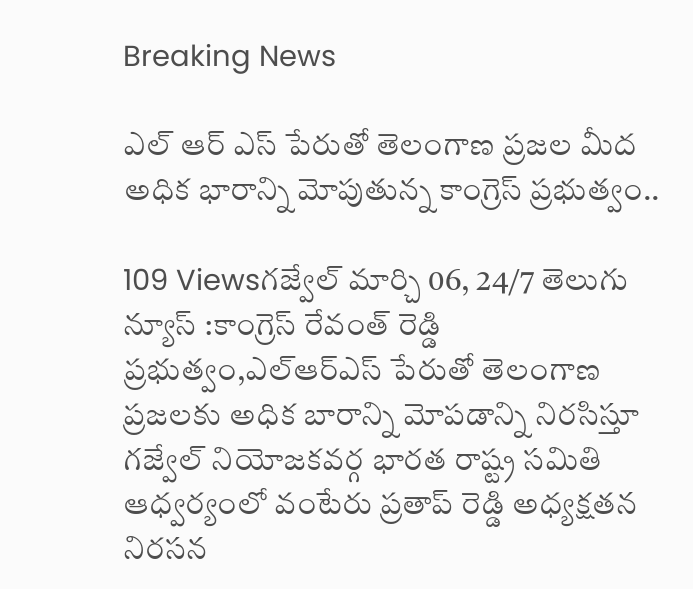Breaking News

ఎల్ ఆర్ ఎస్ పేరుతో తెలంగాణ ప్రజల మీద అధిక భారాన్ని మోపుతున్న కాంగ్రెస్ ప్రభుత్వం..

109 Viewsగజ్వేల్ మార్చి 06, 24/7 తెలుగు న్యూస్ :కాంగ్రెస్ రేవంత్ రెడ్డి ప్రభుత్వం,ఎల్ఆర్ఎస్ పేరుతో తెలంగాణ ప్రజలకు అధిక బారాన్ని మోపడాన్ని నిరసిస్తూ గజ్వేల్ నియోజకవర్గ భారత రాష్ట్ర సమితి ఆధ్వర్యంలో వంటేరు ప్రతాప్ రెడ్డి అధ్యక్షతన నిరసన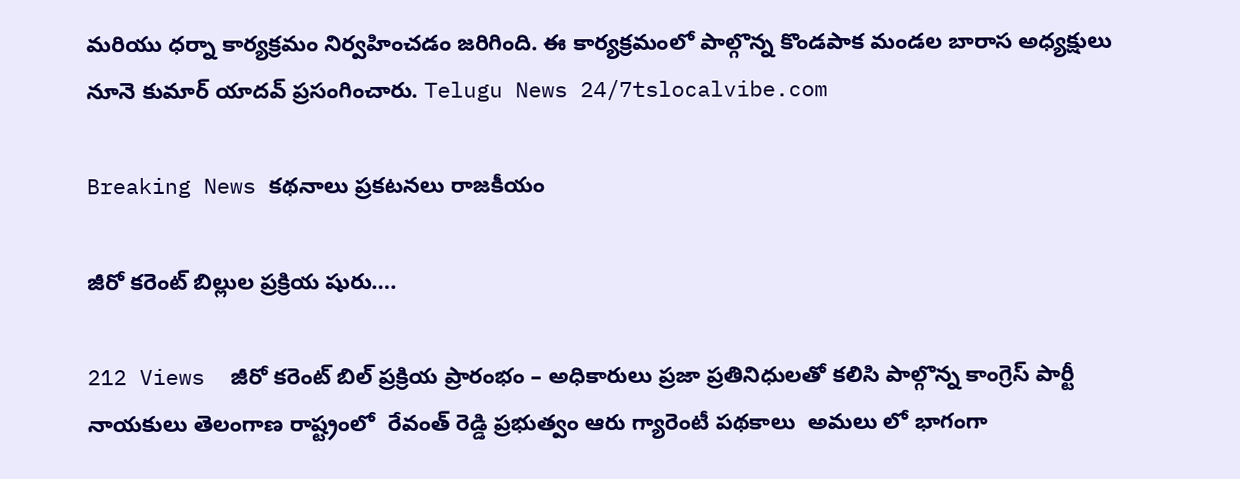మరియు ధర్నా కార్యక్రమం నిర్వహించడం జరిగింది. ఈ కార్యక్రమంలో పాల్గొన్న కొండపాక మండల బారాస అధ్యక్షులు నూనె కుమార్ యాదవ్ ప్రసంగించారు. Telugu News 24/7tslocalvibe.com

Breaking News కథనాలు ప్రకటనలు రాజకీయం

జీరో కరెంట్ బిల్లుల ప్రక్రియ షురు….

212 Views  జీరో కరెంట్ బిల్ ప్రక్రియ ప్రారంభం – అధికారులు ప్రజా ప్రతినిధులతో కలిసి పాల్గొన్న కాంగ్రెస్ పార్టీ నాయకులు తెలంగాణ రాష్ట్రంలో  రేవంత్ రెడ్డి ప్రభుత్వం ఆరు గ్యారెంటీ పథకాలు  అమలు లో భాగంగా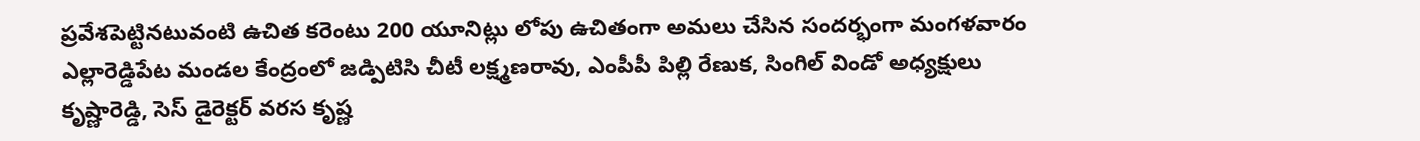ప్రవేశపెట్టినటువంటి ఉచిత కరెంటు 200 యూనిట్లు లోపు ఉచితంగా అమలు చేసిన సందర్భంగా మంగళవారం ఎల్లారెడ్డిపేట మండల కేంద్రంలో జడ్పిటిసి చీటీ లక్ష్మణరావు, ఎంపీపీ పిల్లి రేణుక, సింగిల్ విండో అధ్యక్షులు కృష్ణారెడ్డి, సెస్ డైరెక్టర్ వరస కృష్ణ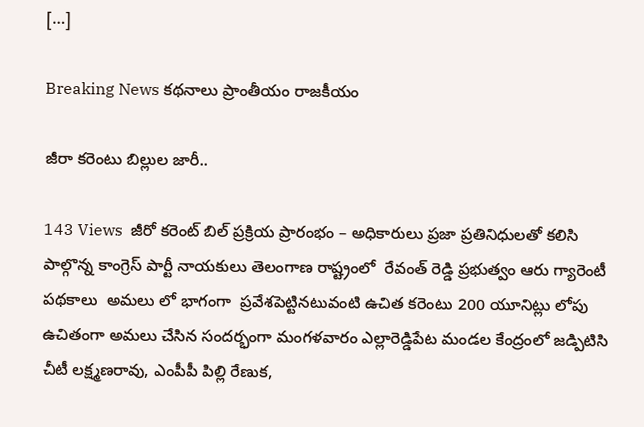[…]

Breaking News కథనాలు ప్రాంతీయం రాజకీయం

జీరా కరెంటు బిల్లుల జారీ..

143 Views  జీరో కరెంట్ బిల్ ప్రక్రియ ప్రారంభం – అధికారులు ప్రజా ప్రతినిధులతో కలిసి పాల్గొన్న కాంగ్రెస్ పార్టీ నాయకులు తెలంగాణ రాష్ట్రంలో  రేవంత్ రెడ్డి ప్రభుత్వం ఆరు గ్యారెంటీ పథకాలు  అమలు లో భాగంగా  ప్రవేశపెట్టినటువంటి ఉచిత కరెంటు 200 యూనిట్లు లోపు ఉచితంగా అమలు చేసిన సందర్భంగా మంగళవారం ఎల్లారెడ్డిపేట మండల కేంద్రంలో జడ్పిటిసి చీటీ లక్ష్మణరావు, ఎంపీపీ పిల్లి రేణుక,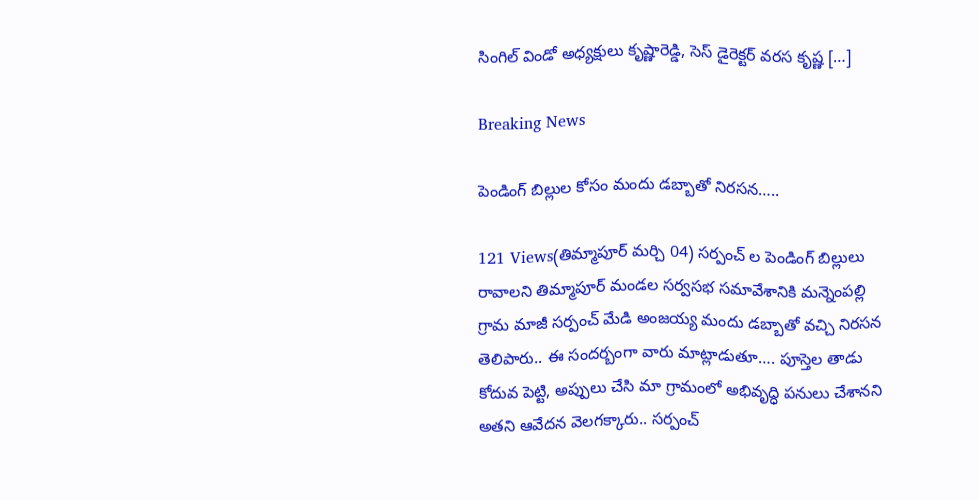సింగిల్ విండో అధ్యక్షులు కృష్ణారెడ్డి, సెస్ డైరెక్టర్ వరస కృష్ణ […]

Breaking News

పెండింగ్ బిల్లుల కోసం మందు డబ్బాతో నిరసన…..

121 Views(తిమ్మాపూర్ మర్చి 04) సర్పంచ్ ల పెండింగ్ బిల్లులు రావాలని తిమ్మాపూర్ మండల సర్వసభ సమావేశానికి మన్నెంపల్లి గ్రామ మాజీ సర్పంచ్ మేడి అంజయ్య మందు డబ్బాతో వచ్చి నిరసన తెలిపారు.. ఈ సందర్బంగా వారు మాట్లాడుతూ…. పూస్తెల తాడు కోదువ పెట్టి, అప్పులు చేసి మా గ్రామంలో అభివృద్ధి పనులు చేశానని అతని ఆవేదన వెలగక్కారు.. సర్పంచ్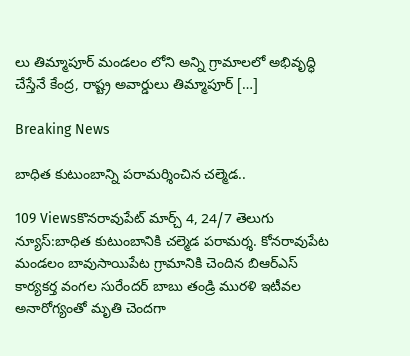లు తిమ్మాపూర్ మండలం లోని అన్ని గ్రామాలలో అభివృద్ధి చేస్తేనే కేంద్ర, రాష్ట్ర అవార్డులు తిమ్మాపూర్ […]

Breaking News

బాధిత కుటుంబాన్ని పరామర్శించిన చల్మెడ..

109 Viewsకొనరావుపేట్ మార్చ్ 4, 24/7 తెలుగు న్యూస్:బాధిత కుటుంబానికి చల్మెడ పరామర్శ. కోనరావుపేట మండలం బావుసాయిపేట గ్రామానికి చెందిన బిఆర్ఎస్ కార్యకర్త వంగల సురేందర్ బాబు తండ్రి మురళి ఇటీవల అనారోగ్యంతో మృతి చెందగా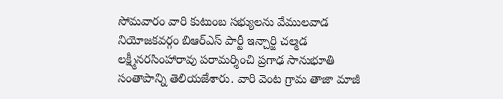సోమవారం వారి కుటుంబ సభ్యులను వేములవాడ నియోజకవర్గం బిఆర్ఎస్ పార్టీ ఇన్చార్జి చల్మడ లక్ష్మీనరసింహారావు పరామర్శించి ప్రగాఢ సానుభూతి సంతాపాన్ని తెలియజేశారు. వారి వెంట గ్రామ తాజా మాజీ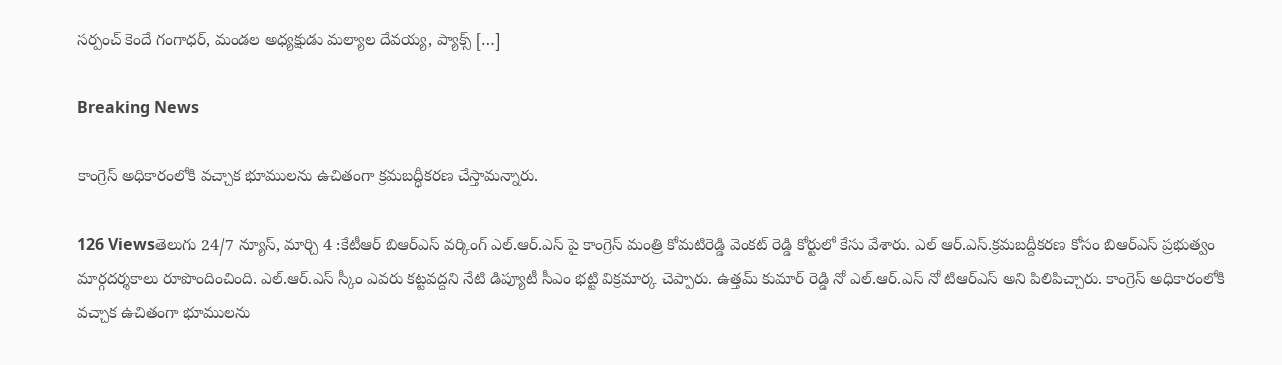సర్పంచ్ కెందే గంగాధర్, మండల అధ్యక్షుడు మల్యాల దేవయ్య, ప్యాక్స్ […]

Breaking News

కాంగ్రెస్ అధికారంలోకి వచ్చాక భూములను ఉచితంగా క్రమబద్ధీకరణ చేస్తామన్నారు.

126 Viewsతెలుగు 24/7 న్యూస్, మార్చి 4 :కేటీఆర్ బిఆర్ఎస్ వర్కింగ్ ఎల్.ఆర్.ఎస్ పై కాంగ్రెస్ మంత్రి కోమటిరెడ్డి వెంకట్ రెడ్డి కోర్టులో కేసు వేశారు. ఎల్ ఆర్.ఎస్.క్రమబద్దీకరణ కోసం బిఆర్ఎస్ ప్రభుత్వం మార్గదర్శకాలు రూపొందించింది. ఎల్.ఆర్.ఎస్ స్కీం ఎవరు కట్టవద్దని నేటి డిప్యూటీ సీఎం భట్టి విక్రమార్క చెప్పారు. ఉత్తమ్ కుమార్ రెడ్డి నో ఎల్.ఆర్.ఎస్ నో టిఆర్ఎస్ అని పిలిపిచ్చారు. కాంగ్రెస్ అధికారంలోకి వచ్చాక ఉచితంగా భూములను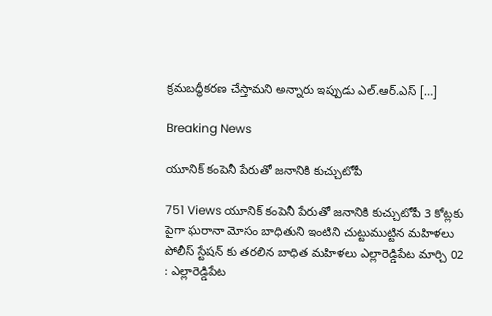క్రమబద్ధీకరణ చేస్తామని అన్నారు ఇప్పుడు ఎల్.ఆర్.ఎస్ […]

Breaking News

యూనిక్ కంపెనీ పేరుతో జనానికి కుచ్చుటోపీ

751 Views యూనిక్ కంపెనీ పేరుతో జనానికి కుచ్చుటోపీ 3 కోట్లకు పైగా ఘరానా మోసం బాధితుని ఇంటిని చుట్టుముట్టిన మహిళలు పోలీస్ స్టేషన్ కు తరలిన బాధిత మహిళలు ఎల్లారెడ్డిపేట మార్చి 02 : ఎల్లారెడ్డిపేట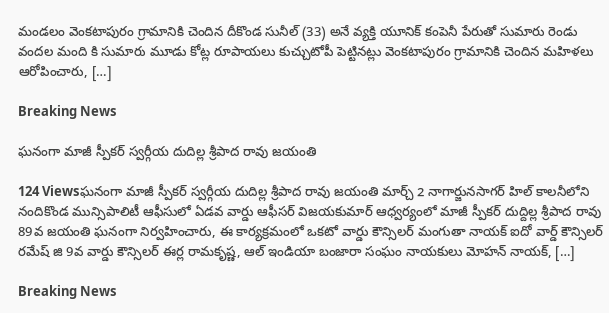మండలం వెంకటాపురం గ్రామానికి చెందిన దీకొండ సునీల్ (33) అనే వ్యక్తి యూనిక్ కంపెనీ పేరుతో సుమారు రెండు వందల మంది కి సుమారు మూడు కోట్ల రూపాయలు కుచ్చుటోపీ పెట్టినట్లు వెంకటాపురం గ్రామానికి చెందిన మహిళలు ఆరోపించారు, […]

Breaking News

ఘనంగా మాజీ స్పీకర్ స్వర్గీయ దుదిల్ల శ్రీపాద రావు జయంతి

124 Viewsఘనంగా మాజీ స్పీకర్ స్వర్గీయ దుదిల్ల శ్రీపాద రావు జయంతి మార్చ్ 2 నాగార్జునసాగర్ హిల్ కాలనీలోని నందికొండ మున్సిపాలిటీ ఆఫీసులో ఏడవ వార్డు ఆఫీసర్ విజయకుమార్ ఆధ్వర్యంలో మాజీ స్పీకర్ దుద్దిల్ల శ్రీపాద రావు 89వ జయంతి ఘనంగా నిర్వహించారు, ఈ కార్యక్రమంలో ఒకటో వార్డు కౌన్సిలర్ మంగుతా నాయక్ ఐదో వార్డ్ కౌన్సిలర్ రమేష్ జి 9వ వార్డు కౌన్సిలర్ ఈర్ల రామకృష్ణ, ఆల్ ఇండియా బంజారా సంఘం నాయకులు మోహన్ నాయక్, […]

Breaking News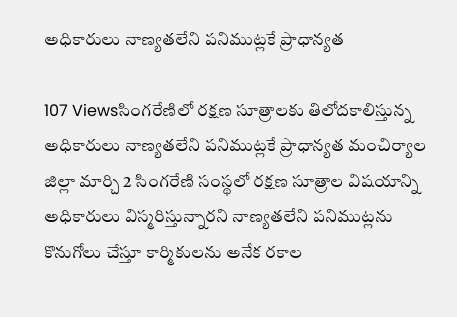అధికారులు నాణ్యతలేని పనిముట్లకే ప్రాధాన్యత

107 Viewsసింగరేణిలో రక్షణ సూత్రాలకు తిలోదకాలిస్తున్న అధికారులు నాణ్యతలేని పనిముట్లకే ప్రాధాన్యత మంచిర్యాల జిల్లా మార్చి 2 సింగరేణి సంస్థలో రక్షణ సూత్రాల విషయాన్ని అధికారులు విస్మరిస్తున్నారని నాణ్యతలేని పనిముట్లను కొనుగోలు చేస్తూ కార్మికులను అనేక రకాల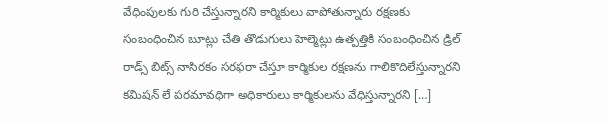వేధింపులకు గురి చేస్తున్నారని కార్మికులు వాపోతున్నారు రక్షణకు సంబంధించిన బూట్లు చేతి తొడుగులు హెల్మెట్లు ఉత్పత్తికి సంబంధించిన డ్రిల్ రాడ్స్ బిట్స్ నాసిరకం సరఫరా చేస్తూ కార్మికుల రక్షణను గాలికొదిలేస్తున్నారని కమిషన్ లే పరమావధిగా అధికారులు కార్మికులను వేధిస్తున్నారని […]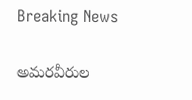Breaking News

అమరవీరుల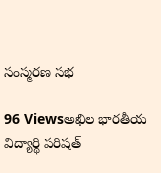సంస్మరణ సభ

96 Viewsఅఖిల భారతీయ విద్యార్థి పరిషత్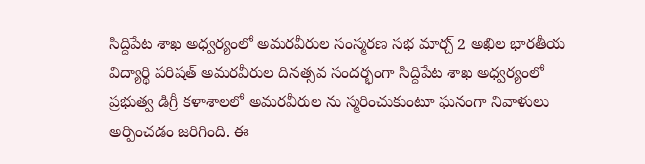సిద్దిపేట శాఖ అధ్వర్యంలో అమరవీరుల సంస్మరణ సభ మార్చ్ 2 అఖిల భారతీయ విద్యార్థి పరిషత్ అమరవీరుల దినత్సవ సందర్భంగా సిద్దిపేట శాఖ అధ్వర్యంలో ప్రభుత్వ డిగ్రీ కళాశాలలో అమరవీరుల ను స్మరించుకుంటూ ఘనంగా నివాళులు అర్పించడం జరిగింది. ఈ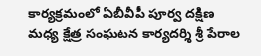కార్యక్రమంలో ఏబీవీపీ పూర్వ దక్షిణ మధ్య క్షేత్ర సంఘటన కార్యదర్శి శ్రీ పేరాల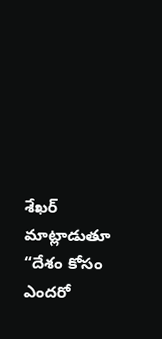శేఖర్  మాట్లాడుతూ “దేశం కోసం ఎందరో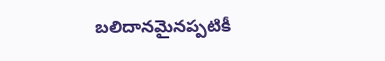బలిదానమైనప్పటికీ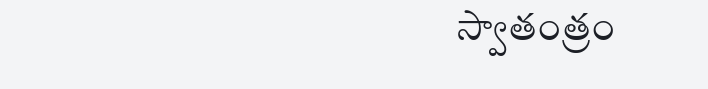స్వాతంత్రం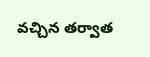వచ్చిన తర్వాత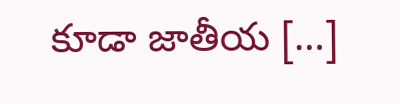కూడా జాతీయ […]